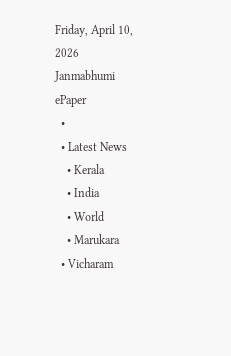Friday, April 10, 2026
Janmabhumi
ePaper
  •
  • Latest News
    • Kerala
    • India
    • World
    • Marukara
  • Vicharam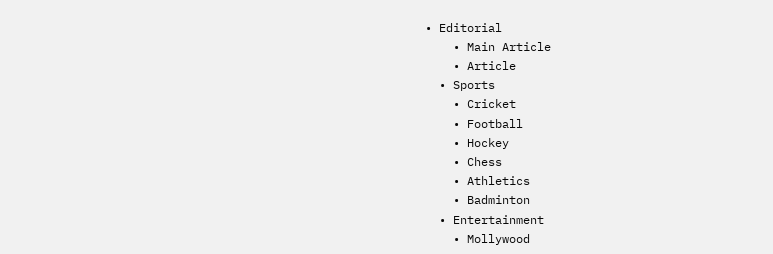• Editorial
    • Main Article
    • Article
  • Sports
    • Cricket
    • Football
    • Hockey
    • Chess
    • Athletics
    • Badminton
  • Entertainment
    • Mollywood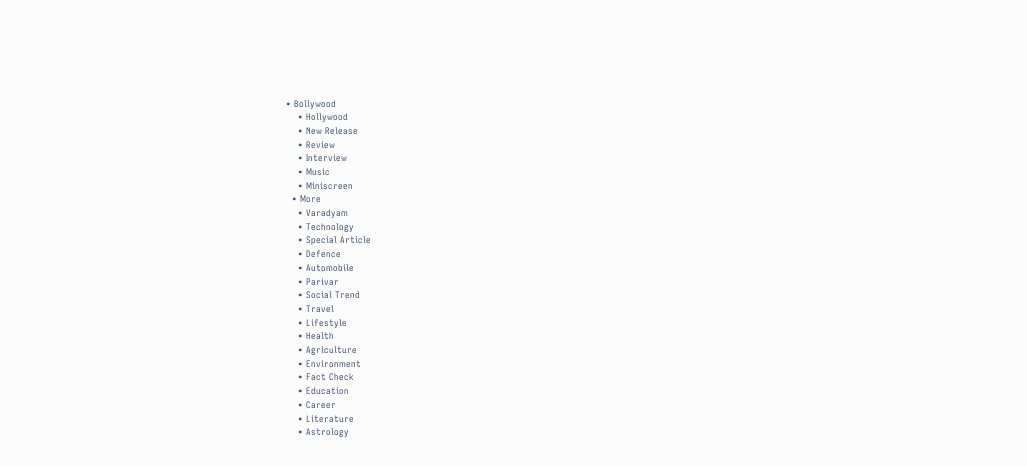• Bollywood
    • Hollywood
    • New Release
    • Review
    • Interview
    • Music
    • Miniscreen
  • More
    • Varadyam
    • Technology
    • Special Article
    • Defence
    • Automobile
    • Parivar
    • Social Trend
    • Travel
    • Lifestyle
    • Health
    • Agriculture
    • Environment
    • Fact Check
    • Education
    • Career
    • Literature
    • Astrology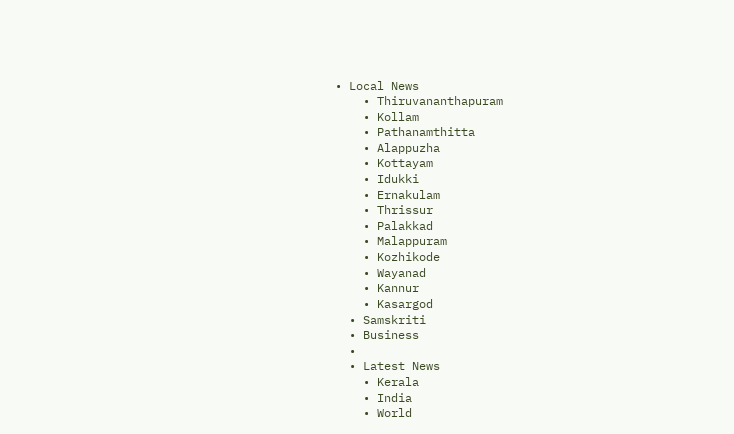• Local News
    • Thiruvananthapuram
    • Kollam
    • Pathanamthitta
    • Alappuzha
    • Kottayam
    • Idukki
    • Ernakulam
    • Thrissur
    • Palakkad
    • Malappuram
    • Kozhikode
    • Wayanad
    • Kannur
    • Kasargod
  • Samskriti
  • Business
  •
  • Latest News
    • Kerala
    • India
    • World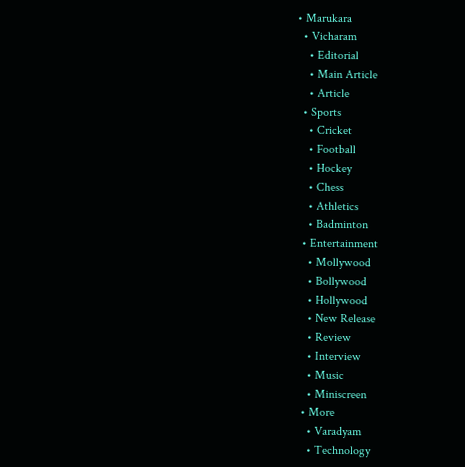• Marukara
  • Vicharam
    • Editorial
    • Main Article
    • Article
  • Sports
    • Cricket
    • Football
    • Hockey
    • Chess
    • Athletics
    • Badminton
  • Entertainment
    • Mollywood
    • Bollywood
    • Hollywood
    • New Release
    • Review
    • Interview
    • Music
    • Miniscreen
  • More
    • Varadyam
    • Technology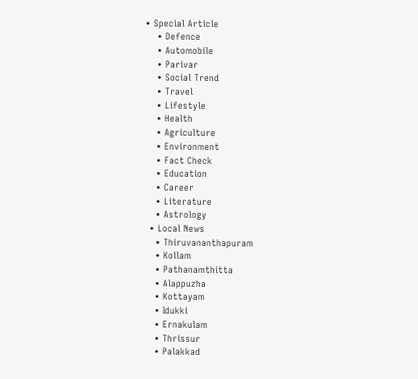• Special Article
    • Defence
    • Automobile
    • Parivar
    • Social Trend
    • Travel
    • Lifestyle
    • Health
    • Agriculture
    • Environment
    • Fact Check
    • Education
    • Career
    • Literature
    • Astrology
  • Local News
    • Thiruvananthapuram
    • Kollam
    • Pathanamthitta
    • Alappuzha
    • Kottayam
    • Idukki
    • Ernakulam
    • Thrissur
    • Palakkad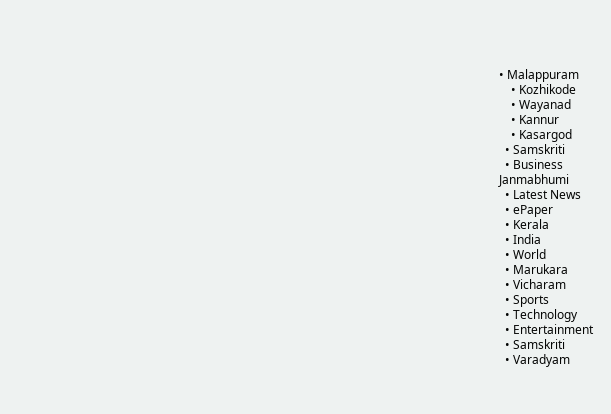• Malappuram
    • Kozhikode
    • Wayanad
    • Kannur
    • Kasargod
  • Samskriti
  • Business
Janmabhumi
  • Latest News
  • ePaper
  • Kerala
  • India
  • World
  • Marukara
  • Vicharam
  • Sports
  • Technology
  • Entertainment
  • Samskriti
  • Varadyam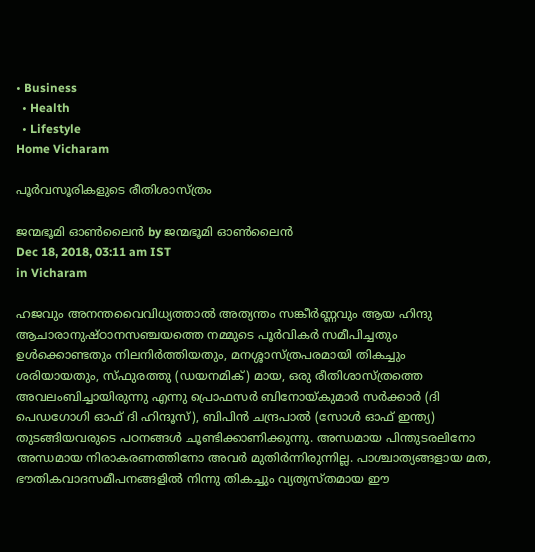• Business
  • Health
  • Lifestyle
Home Vicharam

പൂര്‍വസൂരികളുടെ രീതിശാസ്ത്രം

ജന്മഭൂമി ഓണ്‍ലൈന്‍ by ജന്മഭൂമി ഓണ്‍ലൈന്‍
Dec 18, 2018, 03:11 am IST
in Vicharam

ഹജവും അനന്തവൈവിധ്യത്താല്‍ അത്യന്തം സങ്കീര്‍ണ്ണവും ആയ ഹിന്ദു ആചാരാനുഷ്ഠാനസഞ്ചയത്തെ നമ്മുടെ പൂര്‍വികര്‍ സമീപിച്ചതും ഉള്‍ക്കൊണ്ടതും നിലനിര്‍ത്തിയതും, മനശ്ശാസ്ത്രപരമായി തികച്ചും ശരിയായതും, സ്ഫുരത്തു (ഡയനമിക്) മായ, ഒരു രീതിശാസ്ത്രത്തെ അവലംബിച്ചായിരുന്നു എന്നു പ്രൊഫസര്‍ ബിനോയ്‌കുമാര്‍ സര്‍ക്കാര്‍ (ദി പെഡഗോഗി ഓഫ് ദി ഹിന്ദൂസ്), ബിപിന്‍ ചന്ദ്രപാല്‍ (സോള്‍ ഓഫ് ഇന്ത്യ) തുടങ്ങിയവരുടെ പഠനങ്ങള്‍ ചൂണ്ടിക്കാണിക്കുന്നു. അന്ധമായ പിന്തുടരലിനോ അന്ധമായ നിരാകരണത്തിനോ അവര്‍ മുതിര്‍ന്നിരുന്നില്ല. പാശ്ചാത്യങ്ങളായ മത, ഭൗതികവാദസമീപനങ്ങളില്‍ നിന്നു തികച്ചും വ്യത്യസ്തമായ ഈ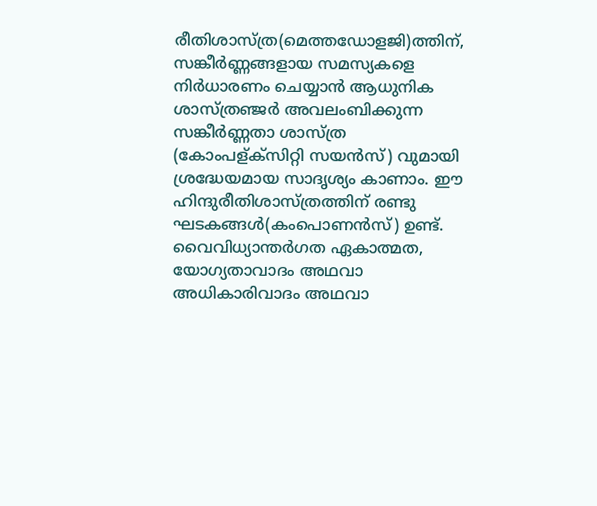രീതിശാസ്ത്ര(മെത്തഡോളജി)ത്തിന്, സങ്കീര്‍ണ്ണങ്ങളായ സമസ്യകളെ നിര്‍ധാരണം ചെയ്യാന്‍ ആധുനിക ശാസ്ത്രഞ്ജര്‍ അവലംബിക്കുന്ന സങ്കീര്‍ണ്ണതാ ശാസ്ത്ര (കോംപള്ക്‌സിറ്റി സയന്‍സ്) വുമായി ശ്രദ്ധേയമായ സാദൃശ്യം കാണാം. ഈ ഹിന്ദുരീതിശാസ്ത്രത്തിന് രണ്ടു ഘടകങ്ങള്‍(കംപൊണന്‍സ്) ഉണ്ട്. വൈവിധ്യാന്തര്‍ഗത ഏകാത്മത, യോഗ്യതാവാദം അഥവാ അധികാരിവാദം അഥവാ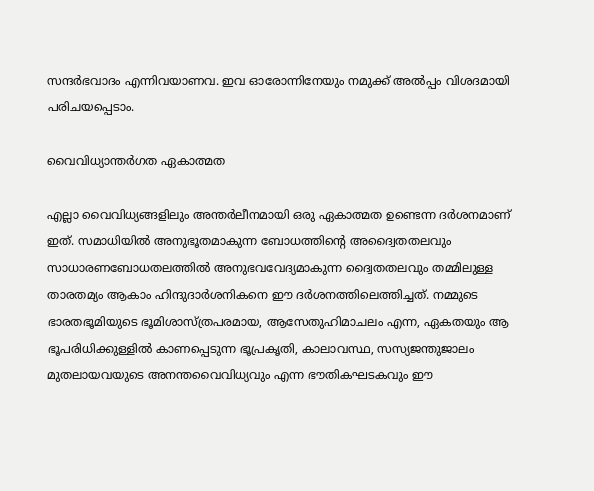സന്ദര്‍ഭവാദം എന്നിവയാണവ. ഇവ ഓരോന്നിനേയും നമുക്ക് അല്‍പ്പം വിശദമായി പരിചയപ്പെടാം.

വൈവിധ്യാന്തര്‍ഗത ഏകാത്മത

എല്ലാ വൈവിധ്യങ്ങളിലും അന്തര്‍ലീനമായി ഒരു ഏകാത്മത ഉണ്ടെന്ന ദര്‍ശനമാണ് ഇത്. സമാധിയില്‍ അനുഭൂതമാകുന്ന ബോധത്തിന്റെ അദ്വൈതതലവും സാധാരണബോധതലത്തില്‍ അനുഭവവേദ്യമാകുന്ന ദ്വൈതതലവും തമ്മിലുള്ള താരതമ്യം ആകാം ഹിന്ദുദാര്‍ശനികനെ ഈ ദര്‍ശനത്തിലെത്തിച്ചത്. നമ്മുടെ ഭാരതഭൂമിയുടെ ഭൂമിശാസ്ത്രപരമായ, ആസേതുഹിമാചലം എന്ന, ഏകതയും ആ ഭൂപരിധിക്കുള്ളില്‍ കാണപ്പെടുന്ന ഭൂപ്രകൃതി, കാലാവസ്ഥ, സസ്യജന്തുജാലം മുതലായവയുടെ അനന്തവൈവിധ്യവും എന്ന ഭൗതികഘടകവും ഈ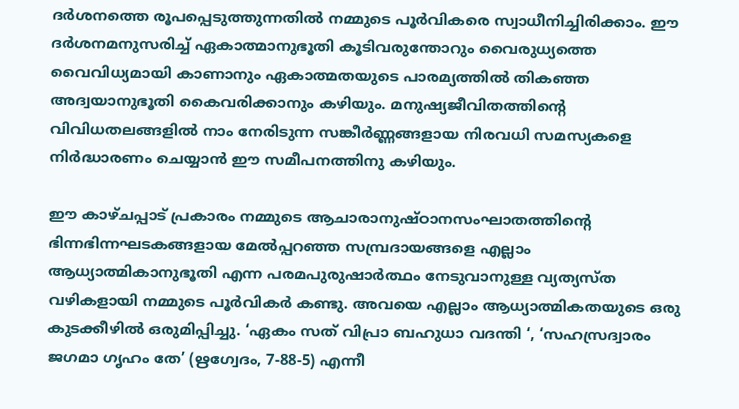ദര്‍ശനത്തെ രൂപപ്പെടുത്തുന്നതില്‍ നമ്മുടെ പൂര്‍വികരെ സ്വാധീനിച്ചിരിക്കാം. ഈ ദര്‍ശനമനുസരിച്ച് ഏകാത്മാനുഭൂതി കൂടിവരുന്തോറും വൈരുധ്യത്തെ വൈവിധ്യമായി കാണാനും ഏകാത്മതയുടെ പാരമ്യത്തില്‍ തികഞ്ഞ അദ്വയാനുഭൂതി കൈവരിക്കാനും കഴിയും. മനുഷ്യജീവിതത്തിന്റെ വിവിധതലങ്ങളില്‍ നാം നേരിടുന്ന സങ്കീര്‍ണ്ണങ്ങളായ നിരവധി സമസ്യകളെ നിര്‍ദ്ധാരണം ചെയ്യാന്‍ ഈ സമീപനത്തിനു കഴിയും.

ഈ കാഴ്ചപ്പാട് പ്രകാരം നമ്മുടെ ആചാരാനുഷ്ഠാനസംഘാതത്തിന്റെ ഭിന്നഭിന്നഘടകങ്ങളായ മേല്‍പ്പറഞ്ഞ സമ്പ്രദായങ്ങളെ എല്ലാം ആധ്യാത്മികാനുഭൂതി എന്ന പരമപുരുഷാര്‍ത്ഥം നേടുവാനുള്ള വ്യത്യസ്ത വഴികളായി നമ്മുടെ പൂര്‍വികര്‍ കണ്ടു. അവയെ എല്ലാം ആധ്യാത്മികതയുടെ ഒരു കുടക്കീഴില്‍ ഒരുമിപ്പിച്ചു. ‘ഏകം സത് വിപ്രാ ബഹുധാ വദന്തി ‘, ‘സഹസ്രദ്വാരം ജഗമാ ഗൃഹം തേ’ (ഋഗ്വേദം, 7-88-5) എന്നീ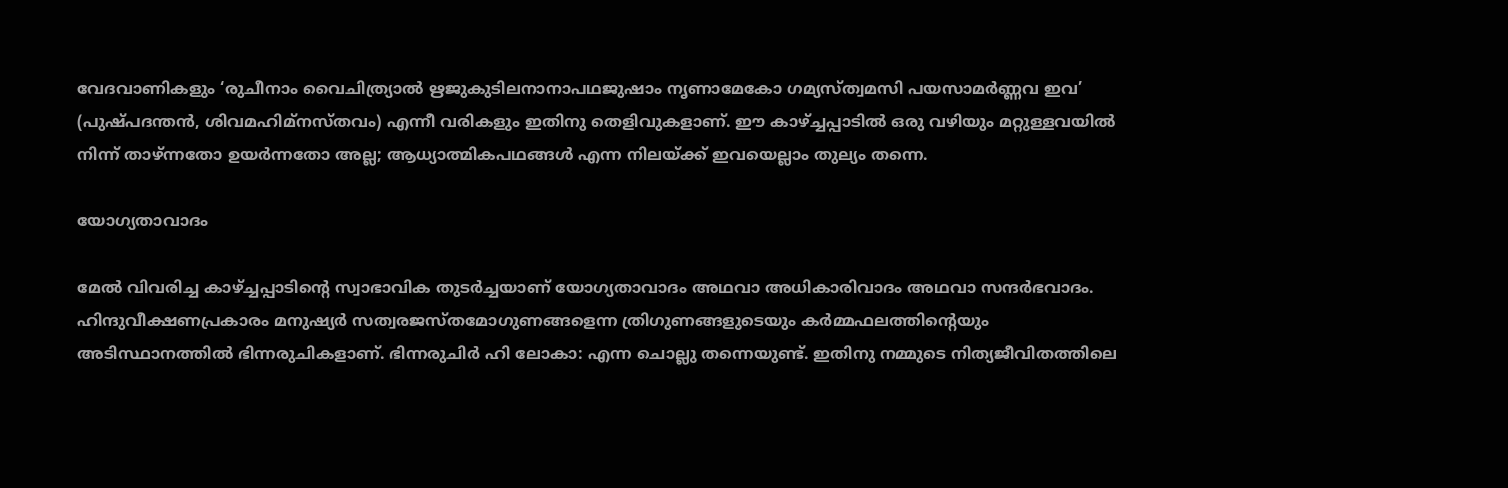വേദവാണികളും ‘രുചീനാം വൈചിത്ര്യാല്‍ ഋജുകുടിലനാനാപഥജുഷാം നൃണാമേകോ ഗമ്യസ്ത്വമസി പയസാമര്‍ണ്ണവ ഇവ’ (പുഷ്പദന്തന്‍, ശിവമഹിമ്‌നസ്തവം) എന്നീ വരികളും ഇതിനു തെളിവുകളാണ്. ഈ കാഴ്‌ച്ചപ്പാടില്‍ ഒരു വഴിയും മറ്റുള്ളവയില്‍ നിന്ന് താഴ്ന്നതോ ഉയര്‍ന്നതോ അല്ല; ആധ്യാത്മികപഥങ്ങള്‍ എന്ന നിലയ്‌ക്ക് ഇവയെല്ലാം തുല്യം തന്നെ.

യോഗ്യതാവാദം

മേല്‍ വിവരിച്ച കാഴ്‌ച്ചപ്പാടിന്റെ സ്വാഭാവിക തുടര്‍ച്ചയാണ് യോഗ്യതാവാദം അഥവാ അധികാരിവാദം അഥവാ സന്ദര്‍ഭവാദം. ഹിന്ദുവീക്ഷണപ്രകാരം മനുഷ്യര്‍ സത്വരജസ്തമോഗുണങ്ങളെന്ന ത്രിഗുണങ്ങളുടെയും കര്‍മ്മഫലത്തിന്റെയും അടിസ്ഥാനത്തില്‍ ഭിന്നരുചികളാണ്. ഭിന്നരുചിര്‍ ഹി ലോകാ: എന്ന ചൊല്ലു തന്നെയുണ്ട്. ഇതിനു നമ്മുടെ നിത്യജീവിതത്തിലെ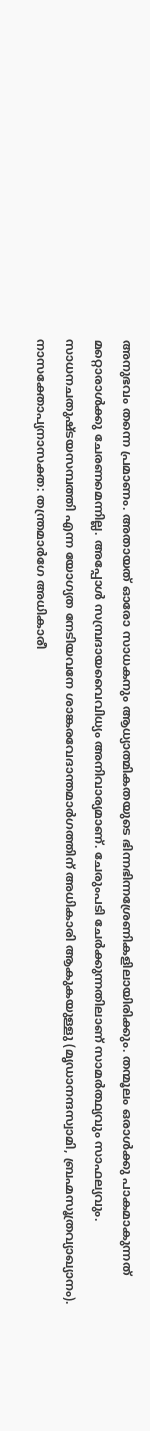അനുഭവം തന്നെ പ്രമാണം. അതായത് ഓരോ സാധകനും ആധ്യാത്മികതയുടെ ഭിന്നഭിന്നശ്രേണികളിലായിരിക്കും. തന്മൂലം ഒരാള്‍ക്കു പാകമാകുന്നത് മറ്റൊരാള്‍ക്കു ചേരണമെന്നില്ല. അപ്പോള്‍ സമ്പ്രദായവൈവിധ്യം അനിവാര്യമാണ്. ചേരുംപടി ചേര്‍ക്കുന്നതിലാണ് സാമര്‍ത്ഥ്യവും സാഫല്യവും. സാധനചതുഷ്ടയസമ്പത്തി എന്ന യോഗ്യത നേടിയവനേ ശാങ്കരവേദാന്തമാര്‍ഗത്തിന് അധികാരി ആകുകയുള്ളു (മൃഡാനന്ദസ്വാമി, ബ്രഹ്മസൂത്രവ്യാഖ്യാനം). നാസക്തോപ്യനാസക്ത: തന്ത്രമാര്‍ഗേ അധികാരീ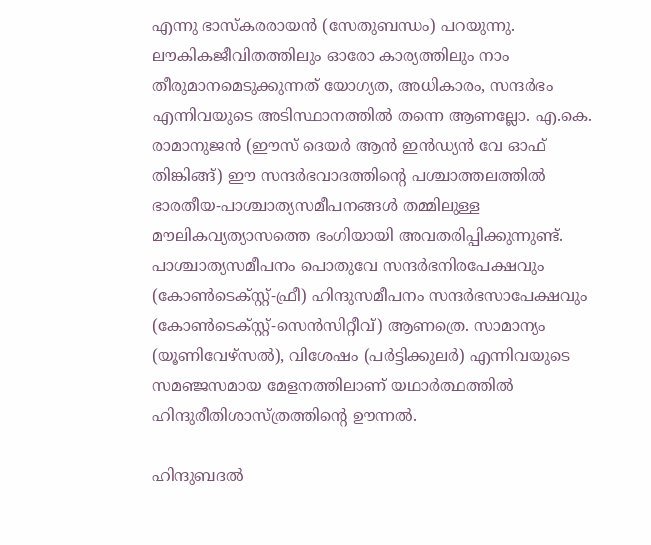എന്നു ഭാസ്‌കരരായന്‍ (സേതുബന്ധം) പറയുന്നു. ലൗകികജീവിതത്തിലും ഓരോ കാര്യത്തിലും നാം തീരുമാനമെടുക്കുന്നത് യോഗ്യത, അധികാരം, സന്ദര്‍ഭം എന്നിവയുടെ അടിസ്ഥാനത്തില്‍ തന്നെ ആണല്ലോ. എ.കെ. രാമാനുജന്‍ (ഈസ് ദെയര്‍ ആന്‍ ഇന്‍ഡ്യന്‍ വേ ഓഫ് തിങ്കിങ്ങ്) ഈ സന്ദര്‍ഭവാദത്തിന്റെ പശ്ചാത്തലത്തില്‍ ഭാരതീയ-പാശ്ചാത്യസമീപനങ്ങള്‍ തമ്മിലുള്ള മൗലികവ്യത്യാസത്തെ ഭംഗിയായി അവതരിപ്പിക്കുന്നുണ്ട്. പാശ്ചാത്യസമീപനം പൊതുവേ സന്ദര്‍ഭനിരപേക്ഷവും (കോണ്‍ടെക്‌സ്റ്റ്-ഫ്രീ) ഹിന്ദുസമീപനം സന്ദര്‍ഭസാപേക്ഷവും (കോണ്‍ടെക്‌സ്റ്റ്-സെന്‍സിറ്റീവ്) ആണത്രെ. സാമാന്യം (യൂണിവേഴ്‌സല്‍), വിശേഷം (പര്‍ട്ടിക്കുലര്‍) എന്നിവയുടെ സമഞ്ജസമായ മേളനത്തിലാണ് യഥാര്‍ത്ഥത്തില്‍ ഹിന്ദുരീതിശാസ്ത്രത്തിന്റെ ഊന്നല്‍.

ഹിന്ദുബദല്‍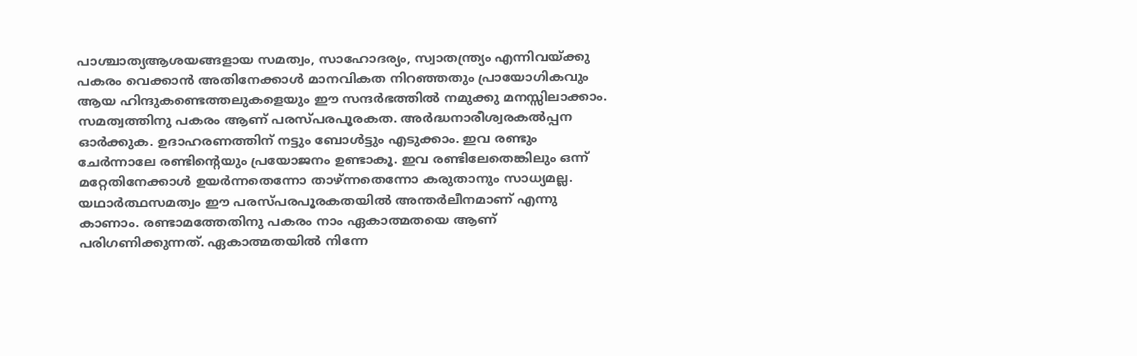പാശ്ചാത്യആശയങ്ങളായ സമത്വം, സാഹോദര്യം, സ്വാതന്ത്ര്യം എന്നിവയ്ക്കു പകരം വെക്കാന്‍ അതിനേക്കാള്‍ മാനവികത നിറഞ്ഞതും പ്രായോഗികവും ആയ ഹിന്ദുകണ്ടെത്തലുകളെയും ഈ സന്ദര്‍ഭത്തില്‍ നമുക്കു മനസ്സിലാക്കാം. സമത്വത്തിനു പകരം ആണ് പരസ്പരപൂരകത. അര്‍ദ്ധനാരീശ്വരകല്‍പ്പന ഓര്‍ക്കുക. ഉദാഹരണത്തിന് നട്ടും ബോള്‍ട്ടും എടുക്കാം. ഇവ രണ്ടും ചേര്‍ന്നാലേ രണ്ടിന്റെയും പ്രയോജനം ഉണ്ടാകൂ. ഇവ രണ്ടിലേതെങ്കിലും ഒന്ന് മറ്റേതിനേക്കാള്‍ ഉയര്‍ന്നതെന്നോ താഴ്ന്നതെന്നോ കരുതാനും സാധ്യമല്ല. യഥാര്‍ത്ഥസമത്വം ഈ പരസ്പരപൂരകതയില്‍ അന്തര്‍ലീനമാണ് എന്നു കാണാം. രണ്ടാമത്തേതിനു പകരം നാം ഏകാത്മതയെ ആണ് പരിഗണിക്കുന്നത്. ഏകാത്മതയില്‍ നിന്നേ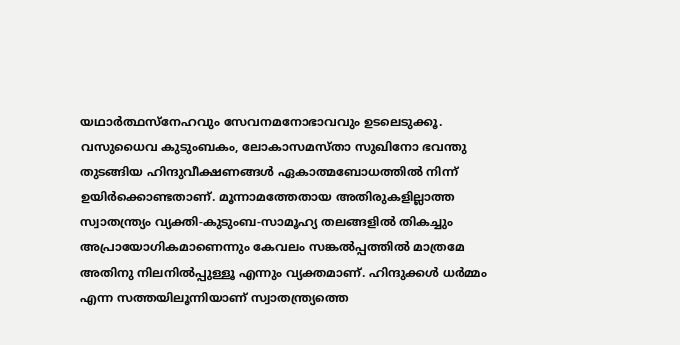യഥാര്‍ത്ഥസ്‌നേഹവും സേവനമനോഭാവവും ഉടലെടുക്കൂ. വസുധൈവ കുടുംബകം, ലോകാസമസ്താ സുഖിനോ ഭവന്തു തുടങ്ങിയ ഹിന്ദുവീക്ഷണങ്ങള്‍ ഏകാത്മബോധത്തില്‍ നിന്ന് ഉയിര്‍ക്കൊണ്ടതാണ്. മൂന്നാമത്തേതായ അതിരുകളില്ലാത്ത സ്വാതന്ത്ര്യം വ്യക്തി-കുടുംബ-സാമൂഹ്യ തലങ്ങളില്‍ തികച്ചും അപ്രായോഗികമാണെന്നും കേവലം സങ്കല്‍പ്പത്തില്‍ മാത്രമേ അതിനു നിലനില്‍പ്പുള്ളൂ എന്നും വ്യക്തമാണ്. ഹിന്ദുക്കള്‍ ധര്‍മ്മം എന്ന സത്തയിലൂന്നിയാണ് സ്വാതന്ത്ര്യത്തെ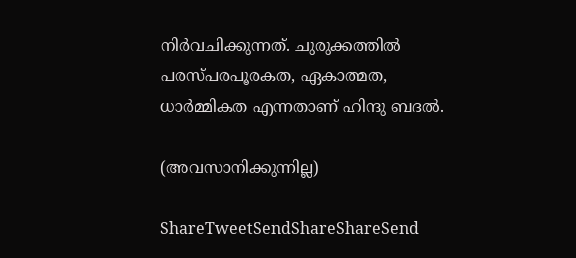നിര്‍വചിക്കുന്നത്. ചുരുക്കത്തില്‍ പരസ്പരപൂരകത, ഏകാത്മത, ധാര്‍മ്മികത എന്നതാണ് ഹിന്ദു ബദല്‍.

(അവസാനിക്കുന്നില്ല)

ShareTweetSendShareShareSend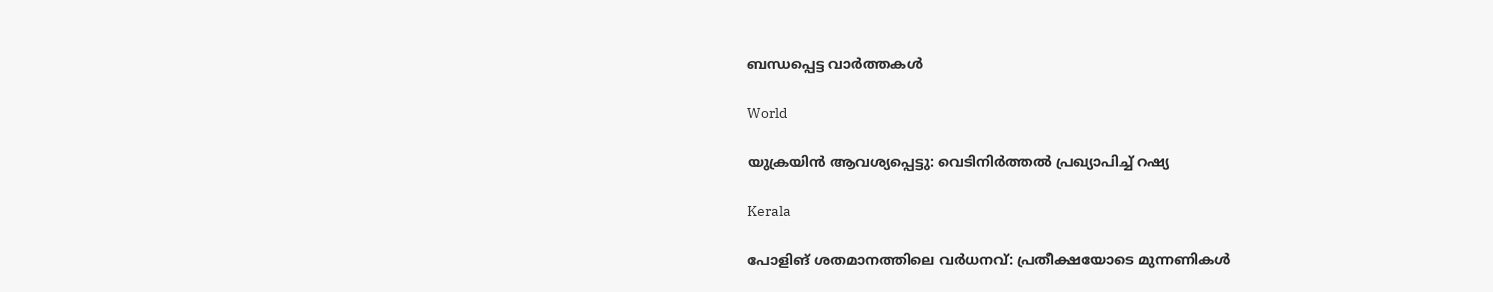ബന്ധപ്പെട്ട വാര്‍ത്തകള്‍

World

യുക്രയിന്‍ ആവശ്യപ്പെട്ടു: വെടിനിർത്തൽ പ്രഖ്യാപിച്ച് റഷ്യ

Kerala

പോളിങ് ശതമാനത്തിലെ വർധനവ്: പ്രതീക്ഷയോടെ മുന്നണികൾ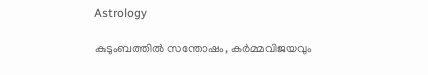Astrology

കുടുംബത്തിൽ സന്തോഷം, കർമ്മവിജയവും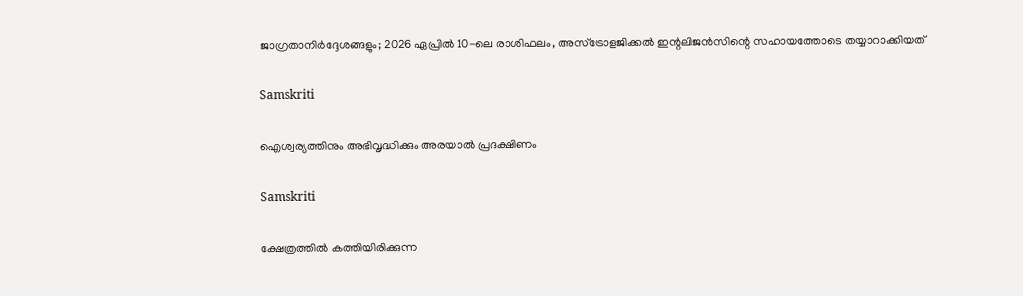ജാഗ്രതാനിർദ്ദേശങ്ങളും; 2026 ഏപ്രിൽ 10-ലെ രാശിഫലം, അസ്ട്രോളജിക്കൽ ഇന്റലിജൻസിന്റെ സഹായത്തോടെ തയ്യാറാക്കിയത്

Samskriti

ഐശ്വര്യത്തിനും അഭിവൃദ്ധിക്കും അരയാൽ പ്രദക്ഷിണം

Samskriti

ക്ഷേത്രത്തിൽ കത്തിയിരിക്കുന്ന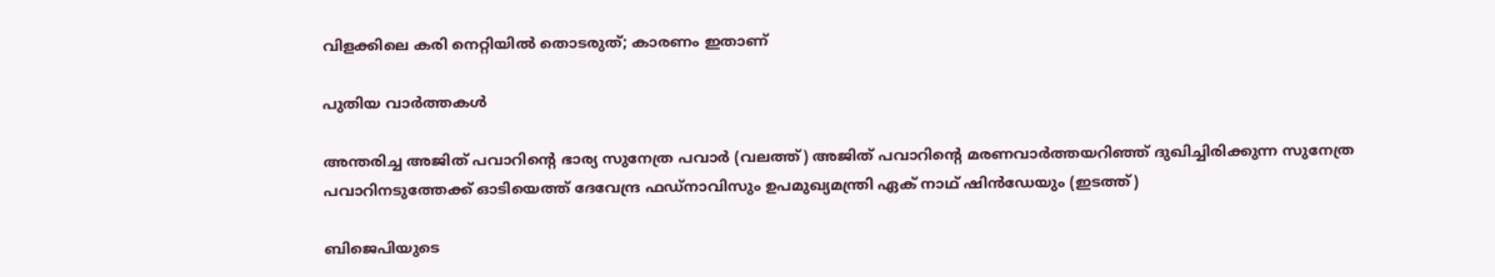വിളക്കിലെ കരി നെറ്റിയിൽ തൊടരുത്; കാരണം ഇതാണ്

പുതിയ വാര്‍ത്തകള്‍

അന്തരിച്ച അജിത് പവാറിന്‍റെ ഭാര്യ സുനേത്ര പവാര്‍ (വലത്ത്) അജിത് പവാറിന്‍റെ മരണവാര്‍ത്തയറിഞ്ഞ് ദുഖിച്ചിരിക്കുന്ന സുനേത്ര പവാറിനടുത്തേക്ക് ഓടിയെത്ത് ദേവേന്ദ്ര ഫഡ്നാവിസും ഉപമുഖ്യമന്ത്രി ഏക് നാഥ് ഷിന്‍ഡേയും (ഇടത്ത്)

ബിജെപിയുടെ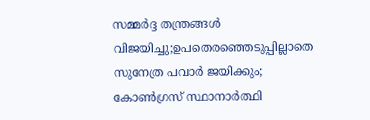സമ്മര്‍ദ്ദ തന്ത്രങ്ങള്‍ വിജയിച്ചു;ഉപതെരഞ്ഞെടുപ്പില്ലാതെ സുനേത്ര പവാര്‍ ജയിക്കും; കോണ്‍ഗ്രസ് സ്ഥാനാര്‍ത്ഥി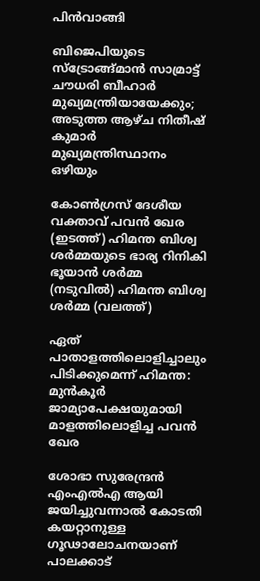പിന്‍വാങ്ങി

ബിജെപിയുടെ സ്ട്രോങ്ങ്മാന്‍ സാമ്രാട്ട് ചൗധരി ബീഹാര്‍ മുഖ്യമന്ത്രിയായേക്കും; അടുത്ത ആഴ്ച നിതീഷ് കുമാര്‍ മുഖ്യമന്ത്രിസ്ഥാനം ഒഴിയും

കോണ്‍ഗ്രസ് ദേശീയ വക്താവ് പവന്‍ ഖേര (ഇടത്ത്) ഹിമന്ത ബിശ്വ ശര്‍മ്മയുടെ ഭാര്യ റിനികി ഭൂയാന്‍ ശര്‍മ്മ (നടുവില്‍) ഹിമന്ത ബിശ്വ ശര്‍മ്മ (വലത്ത്)

ഏത് പാതാളത്തിലൊളിച്ചാലും പിടിക്കുമെന്ന് ഹിമന്ത: മുന്‍കൂര്‍ ജാമ്യാപേക്ഷയുമായി മാളത്തിലൊളിച്ച പവന്‍ ഖേര

ശോഭാ സുരേന്ദ്രന്‍ എംഎല്‍എ ആയി ജയിച്ചുവന്നാല്‍ കോടതി കയറ്റാനുള്ള ഗൂഢാലോചനയാണ് പാലക്കാട്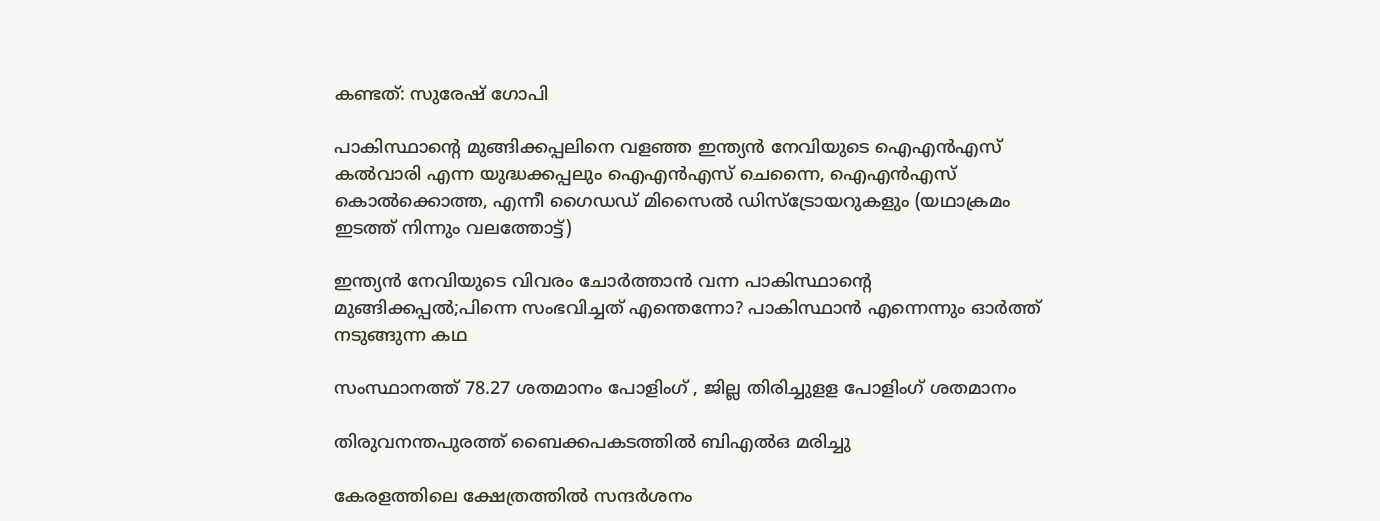കണ്ടത്: സുരേഷ് ഗോപി

പാകിസ്ഥാന്‍റെ മുങ്ങിക്കപ്പലിനെ വളഞ്ഞ ഇന്ത്യന്‍ നേവിയുടെ ഐഎന്‍എസ് കല്‍വാരി എന്ന യുദ്ധക്കപ്പലും ഐഎന്‍എസ് ചെന്നൈ, ഐഎന്‍എസ് കൊല്‍ക്കൊത്ത, എന്നീ ഗൈഡഡ് മിസൈല്‍ ഡിസ്ട്രോയറുകളും (യഥാക്രമം ഇടത്ത് നിന്നും വലത്തോട്ട്)

ഇന്ത്യന്‍ നേവിയുടെ വിവരം ചോര്‍ത്താന്‍ വന്ന പാകിസ്ഥാന്റെ മുങ്ങിക്കപ്പല്‍;പിന്നെ സംഭവിച്ചത് എന്തെന്നോ? പാകിസ്ഥാന്‍ എന്നെന്നും ഓര്‍ത്ത് നടുങ്ങുന്ന കഥ

സംസ്ഥാനത്ത് 78.27 ശതമാനം പോളിംഗ് , ജില്ല തിരിച്ചുളള പോളിംഗ് ശതമാനം

തിരുവനന്തപുരത്ത് ബൈക്കപകടത്തില്‍ ബിഎല്‍ഒ മരിച്ചു

കേരളത്തിലെ ക്ഷേത്രത്തില്‍ സന്ദര്‍ശനം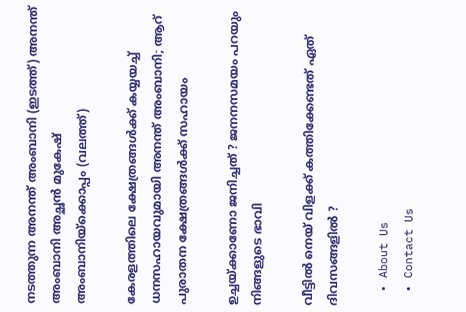നടത്തുന്ന അനന്ത് അംബാനി (ഇടത്ത്) അനന്ത് അംബാനി അച്ഛന്‍ മുകേഷ് അംബാനിയ്ക്കൊപ്പം (വലത്ത്)

കേരളത്തിലെ ക്ഷേത്രങ്ങള്‍ക്ക് കയ്യയച്ച് ധനസഹായവുമായി അനന്ത് അംബാനി; ആറ് പുരാതന ക്ഷേത്രങ്ങൾക്ക് സഹായം

ഉച്ചയ്‌ക്കാണോ ജനിച്ചത് ? ജനനസമയം പറയും നിങ്ങളുടെ ഭാവി

വീട്ടിൽ നെയ് വിളക്ക് കത്തിക്കേണ്ടത് ഏത് ദിവസങ്ങളിൽ ?

  • About Us
  • Contact Us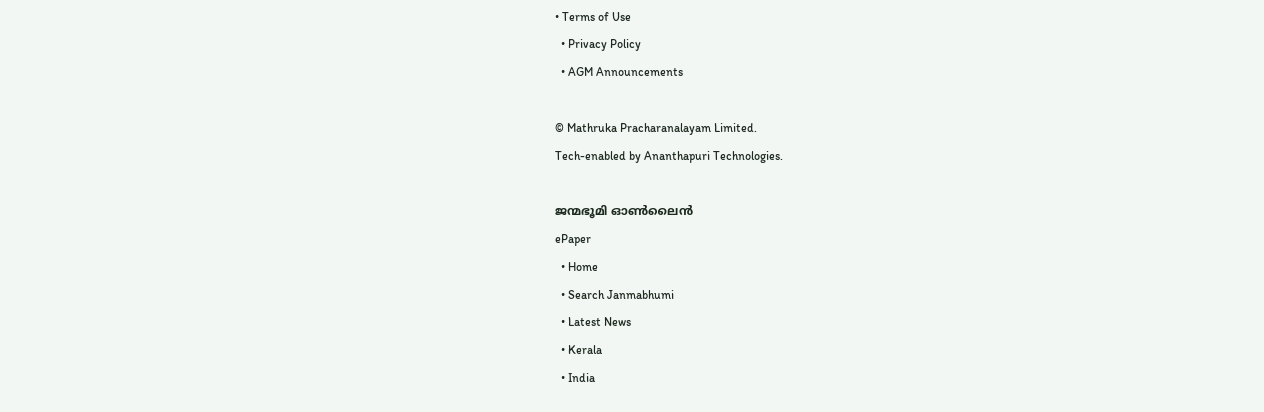• Terms of Use
  • Privacy Policy
  • AGM Announcements

© Mathruka Pracharanalayam Limited.
Tech-enabled by Ananthapuri Technologies.

ജന്മഭൂമി ഓണ്‍ലൈന്‍
ePaper
  • Home
  • Search Janmabhumi
  • Latest News
  • Kerala
  • India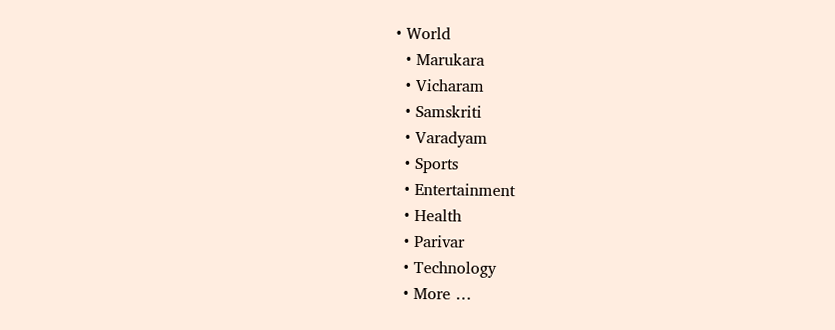• World
  • Marukara
  • Vicharam
  • Samskriti
  • Varadyam
  • Sports
  • Entertainment
  • Health
  • Parivar
  • Technology
  • More …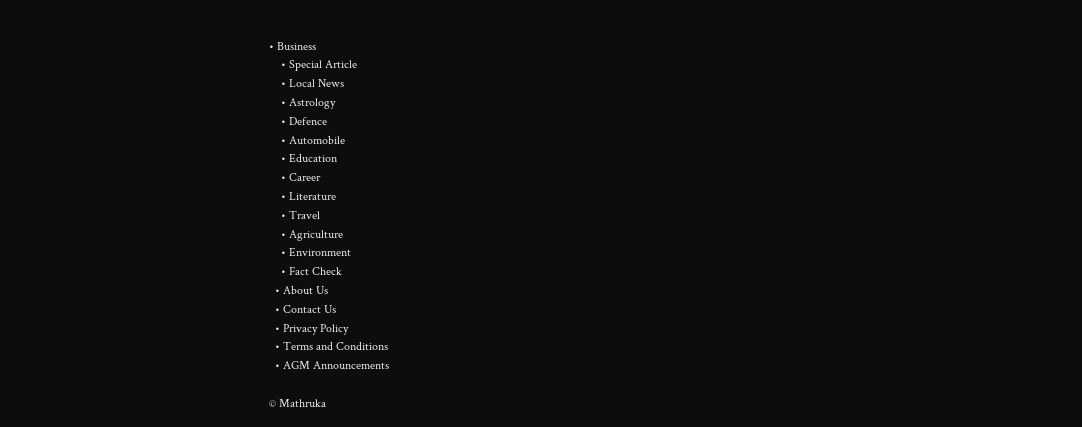• Business
    • Special Article
    • Local News
    • Astrology
    • Defence
    • Automobile
    • Education
    • Career
    • Literature
    • Travel
    • Agriculture
    • Environment
    • Fact Check
  • About Us
  • Contact Us
  • Privacy Policy
  • Terms and Conditions
  • AGM Announcements

© Mathruka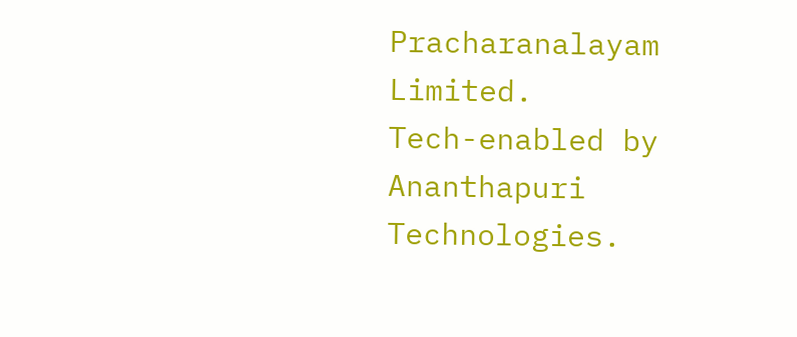Pracharanalayam Limited.
Tech-enabled by Ananthapuri Technologies.